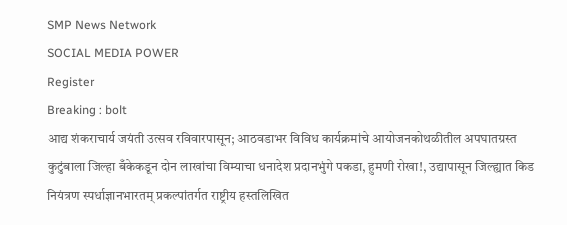SMP News Network
SOCIAL MEDIA POWER
Register
Breaking : bolt
आद्य शंकराचार्य जयंती उत्सव रविवारपासून; आठवडाभर विविध कार्यक्रमांचे आयोजनकोथळीतील अपघातग्रस्त कुटुंबाला जिल्हा बँकेकडून दोन लाखांचा विम्याचा धनादेश प्रदानभुंगे पकडा, हुमणी रोखा!, उद्यापासून जिल्ह्यात किड नियंत्रण स्पर्धाज्ञानभारतम् प्रकल्पांतर्गत राष्ट्रीय हस्तलिखित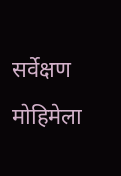सर्वेक्षण मोहिमेला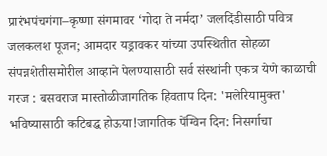प्रारंभपंचगंगा–कृष्णा संगमावर ‘गोदा ते नर्मदा’ जलदिंडीसाठी पवित्र जलकलश पूजन; आमदार यड्रावकर यांच्या उपस्थितीत सोहळा संपन्नशेतीसमोरील आव्हाने पेलण्यासाठी सर्व संस्थांनी एकत्र येणे काळाची गरज : बसवराज मास्तोळीजागतिक हिवताप दिन: 'मलेरियामुक्त' भविष्यासाठी कटिबद्ध होऊया!जागतिक पेंग्विन दिन: निसर्गाचा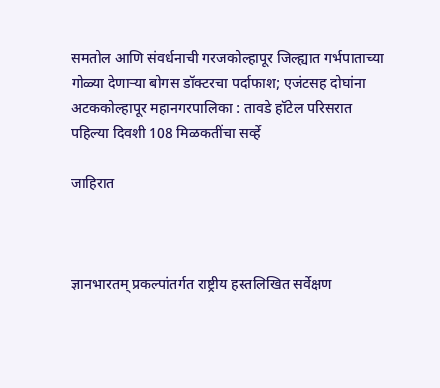समतोल आणि संवर्धनाची गरजकोल्हापूर जिल्ह्यात गर्भपाताच्या गोळ्या देणाऱ्या बोगस डॉक्टरचा पर्दाफाश; एजंटसह दोघांना अटककोल्हापूर महानगरपालिका : तावडे हॉटेल परिसरात पहिल्या दिवशी 108 मिळकतींचा सर्व्हे

जाहिरात



ज्ञानभारतम् प्रकल्पांतर्गत राष्ट्रीय हस्तलिखित सर्वेक्षण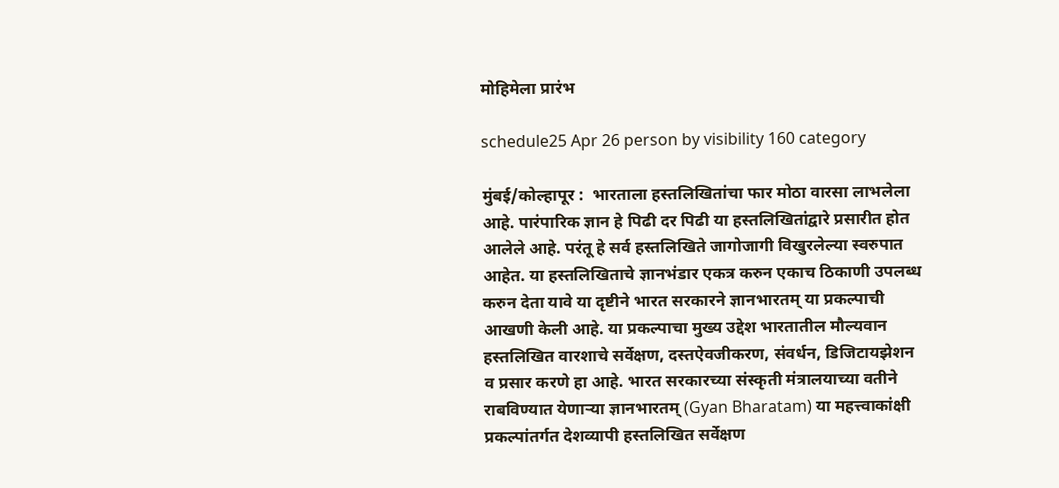मोहिमेला प्रारंभ

schedule25 Apr 26 person by visibility 160 category

मुंबई/कोल्हापूर :  भारताला हस्तलिखितांचा फार मोठा वारसा लाभलेला आहे. पारंपारिक ज्ञान हे पिढी दर पिढी या हस्तलिखितांद्वारे प्रसारीत होत आलेले आहे. परंतू हे सर्व हस्तलिखिते जागोजागी विखुरलेल्या स्वरुपात आहेत. या हस्तलिखिताचे ज्ञानभंडार एकत्र करुन एकाच ठिकाणी उपलब्ध करुन देता यावे या दृष्टीने भारत सरकारने ज्ञानभारतम् या प्रकल्पाची आखणी केली आहे. या प्रकल्पाचा मुख्य उद्देश भारतातील मौल्यवान हस्तलिखित वारशाचे सर्वेक्षण, दस्तऐवजीकरण, संवर्धन, डिजिटायझेशन व प्रसार करणे हा आहे. भारत सरकारच्या संस्कृती मंत्रालयाच्या वतीने राबविण्यात येणाऱ्या ज्ञानभारतम् (Gyan Bharatam) या महत्त्वाकांक्षी प्रकल्पांतर्गत देशव्यापी हस्तलिखित सर्वेक्षण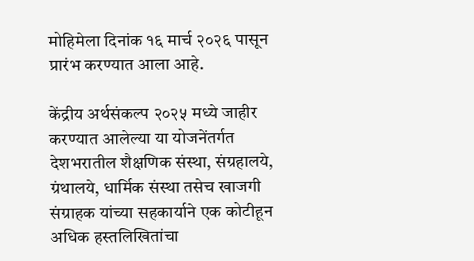मोहिमेला दिनांक १६ मार्च २०२६ पासून प्रारंभ करण्यात आला आहे.

केंद्रीय अर्थसंकल्प २०२५ मध्ये जाहीर करण्यात आलेल्या या योजनेंतर्गत देशभरातील शैक्षणिक संस्था, संग्रहालये, ग्रंथालये, धार्मिक संस्था तसेच खाजगी संग्राहक यांच्या सहकार्याने एक कोटीहून अधिक हस्तलिखितांचा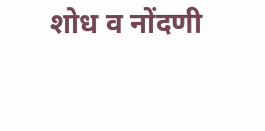शोध व नोंदणी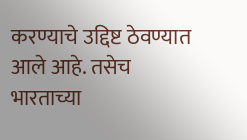करण्याचे उद्दिष्ट ठेवण्यात आले आहे. तसेच भारताच्या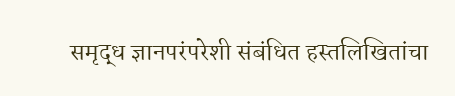समृद्ध ज्ञानपरंपरेशी संबंधित हस्तलिखितांचा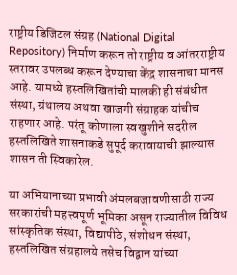राष्ट्रीय डिजिटल संग्रह (National Digital Repository) निर्माण करून तो राष्ट्रीय व आंतरराष्ट्रीय स्तरावर उपलब्ध करून देण्याचा केंद्र शासनाचा मानस आहे. यामध्ये हस्तलिखितांची मालकी ही संबंधीत संस्था, ग्रंथालय अथवा खाजगी संग्राहक यांचीच राहणार आहे. परंतू कोणाला स्वखुशीने सदरील हस्तलिखिते शासनाकडे सुपूर्द करावायाची झाल्यास शासन ती स्विकारेल.

या अभियानाच्या प्रभावी अंमलबजावणीसाठी राज्य सरकारांची महत्त्वपूर्ण भूमिका असून राज्यातील विविध सांस्कृतिक संस्था, विद्यापीठे, संशोधन संस्था, हस्तलिखित संग्रहालये तसेच विद्वान यांच्या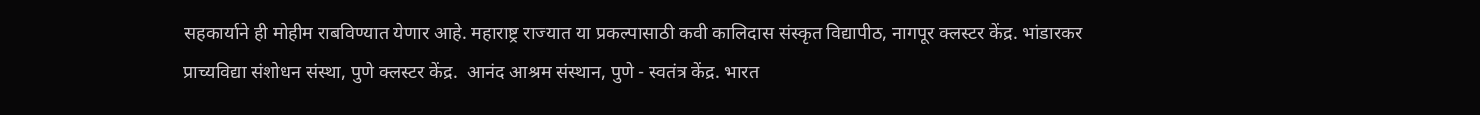सहकार्याने ही मोहीम राबविण्यात येणार आहे. महाराष्ट्र राज्यात या प्रकल्पासाठी कवी कालिदास संस्कृत विद्यापीठ, नागपूर क्लस्टर केंद्र. भांडारकर प्राच्यविद्या संशोधन संस्था, पुणे क्लस्टर केंद्र.  आनंद आश्रम संस्थान, पुणे - स्वतंत्र केंद्र. भारत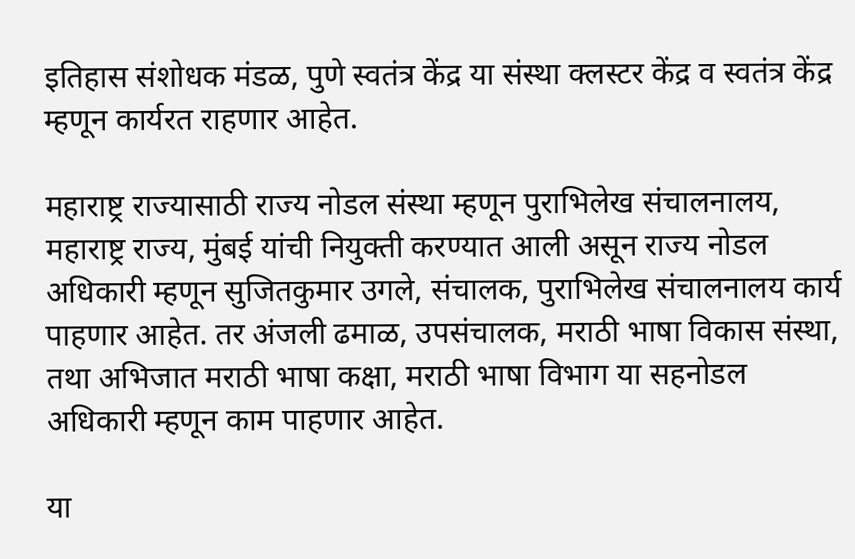इतिहास संशोधक मंडळ, पुणे स्वतंत्र केंद्र या संस्था क्लस्टर केंद्र व स्वतंत्र केंद्र म्हणून कार्यरत राहणार आहेत.

महाराष्ट्र राज्यासाठी राज्य नोडल संस्था म्हणून पुराभिलेख संचालनालय, महाराष्ट्र राज्य, मुंबई यांची नियुक्ती करण्यात आली असून राज्य नोडल अधिकारी म्हणून सुजितकुमार उगले, संचालक, पुराभिलेख संचालनालय कार्य पाहणार आहेत. तर अंजली ढमाळ, उपसंचालक, मराठी भाषा विकास संस्था, तथा अभिजात मराठी भाषा कक्षा, मराठी भाषा विभाग या सहनोडल अधिकारी म्हणून काम पाहणार आहेत.

या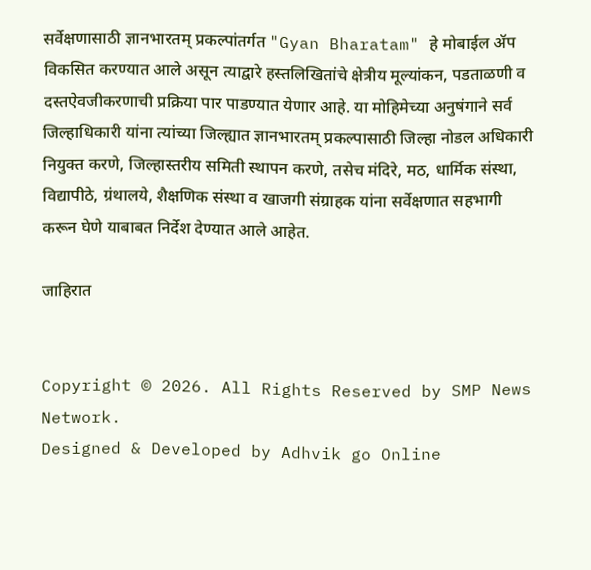सर्वेक्षणासाठी ज्ञानभारतम् प्रकल्पांतर्गत "Gyan Bharatam" हे मोबाईल ॲप विकसित करण्यात आले असून त्याद्वारे हस्तलिखितांचे क्षेत्रीय मूल्यांकन, पडताळणी व दस्तऐवजीकरणाची प्रक्रिया पार पाडण्यात येणार आहे. या मोहिमेच्या अनुषंगाने सर्व जिल्हाधिकारी यांना त्यांच्या जिल्ह्यात ज्ञानभारतम् प्रकल्पासाठी जिल्हा नोडल अधिकारी नियुक्त करणे, जिल्हास्तरीय समिती स्थापन करणे, तसेच मंदिरे, मठ, धार्मिक संस्था, विद्यापीठे, ग्रंथालये, शैक्षणिक संस्था व खाजगी संग्राहक यांना सर्वेक्षणात सहभागी करून घेणे याबाबत निर्देश देण्यात आले आहेत.

जाहिरात


Copyright © 2026. All Rights Reserved by SMP News Network.
Designed & Developed by Adhvik go Online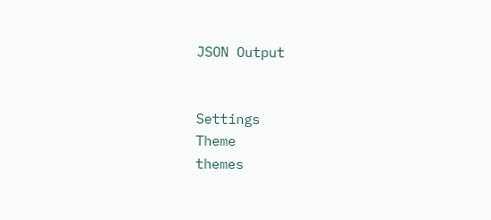JSON Output


Settings
Theme
themes